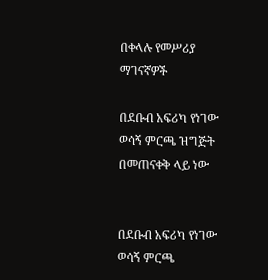በቀላሉ የመሥሪያ ማገናኛዎች

በደቡብ አፍሪካ የነገው ወሳኝ ምርጫ ዝግጅት በመጠናቀቅ ላይ ነው


በደቡብ አፍሪካ የነገው ወሳኝ ምርጫ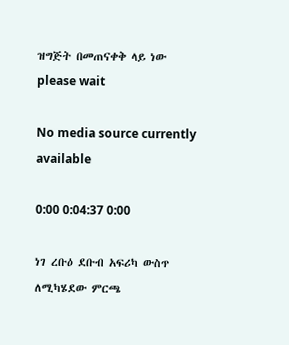ዝግጅት በመጠናቀቅ ላይ ነው
please wait

No media source currently available

0:00 0:04:37 0:00

ነገ ረቡዕ ደቡብ አፍሪካ ውስጥ ለሚካሄደው ምርጫ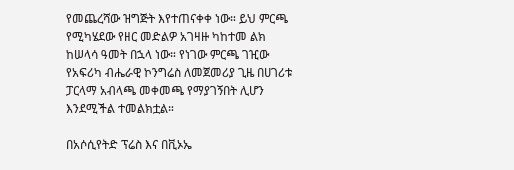የመጨረሻው ዝግጅት እየተጠናቀቀ ነው። ይህ ምርጫ የሚካሄደው የዘር መድልዎ አገዛዙ ካከተመ ልክ ከሠላሳ ዓመት በኋላ ነው። የነገው ምርጫ ገዢው የአፍሪካ ብሔራዊ ኮንግሬስ ለመጀመሪያ ጊዜ በሀገሪቱ ፓርላማ አብላጫ መቀመጫ የማያገኝበት ሊሆን እንደሚችል ተመልክቷል።

በአሶሲየትድ ፕሬስ እና በቪኦኤ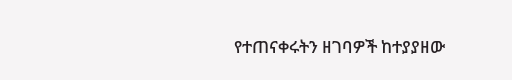የተጠናቀሩትን ዘገባዎች ከተያያዘው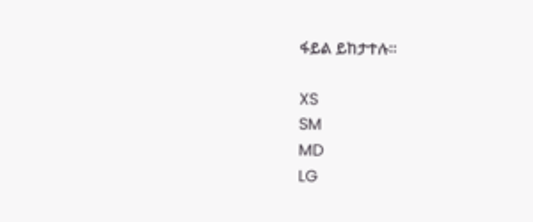ፋይል ይከታተሉ።

XS
SM
MD
LG